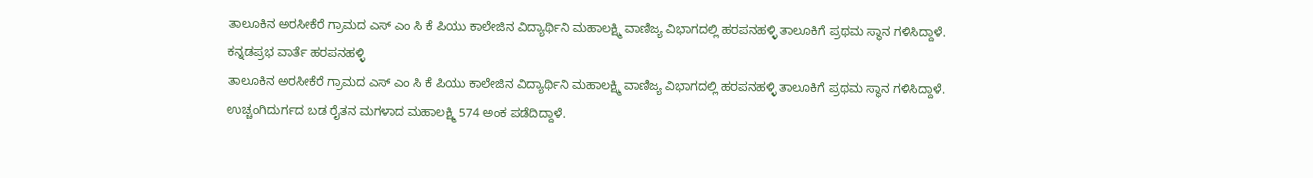ತಾಲೂಕಿನ ಅರಸೀಕೆರೆ ಗ್ರಾಮದ ಎಸ್ ಎಂ ಸಿ ಕೆ ಪಿಯು ಕಾಲೇಜಿನ ವಿದ್ಯಾರ್ಥಿನಿ ಮಹಾಲಕ್ಷ್ಮಿ ವಾಣಿಜ್ಯ ವಿಭಾಗದಲ್ಲಿ ಹರಪನಹಳ್ಳಿ ತಾಲೂಕಿಗೆ ಪ್ರಥಮ ಸ್ಥಾನ ಗಳಿಸಿದ್ದಾಳೆ.
ಕನ್ನಡಪ್ರಭ ವಾರ್ತೆ ಹರಪನಹಳ್ಳಿ
ತಾಲೂಕಿನ ಅರಸೀಕೆರೆ ಗ್ರಾಮದ ಎಸ್ ಎಂ ಸಿ ಕೆ ಪಿಯು ಕಾಲೇಜಿನ ವಿದ್ಯಾರ್ಥಿನಿ ಮಹಾಲಕ್ಷ್ಮಿ ವಾಣಿಜ್ಯ ವಿಭಾಗದಲ್ಲಿ ಹರಪನಹಳ್ಳಿ ತಾಲೂಕಿಗೆ ಪ್ರಥಮ ಸ್ಥಾನ ಗಳಿಸಿದ್ದಾಳೆ.
ಉಚ್ಚಂಗಿದುರ್ಗದ ಬಡ ರೈತನ ಮಗಳಾದ ಮಹಾಲಕ್ಷ್ಮಿ 574 ಅಂಕ ಪಡೆದಿದ್ದಾಳೆ.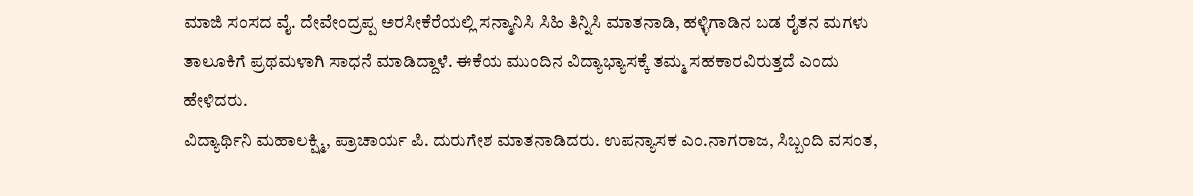ಮಾಜಿ ಸಂಸದ ವೈ. ದೇವೇಂದ್ರಪ್ಪ ಅರಸೀಕೆರೆಯಲ್ಲಿ ಸನ್ಮಾನಿಸಿ ಸಿಹಿ ತಿನ್ನಿಸಿ ಮಾತನಾಡಿ, ಹಳ್ಳಿಗಾಡಿನ ಬಡ ರೈತನ ಮಗಳು ತಾಲೂಕಿಗೆ ಪ್ರಥಮಳಾಗಿ ಸಾಧನೆ ಮಾಡಿದ್ದಾಳೆ. ಈಕೆಯ ಮುಂದಿನ ವಿದ್ಯಾಭ್ಯಾಸಕ್ಕೆ ತಮ್ಮ ಸಹಕಾರವಿರುತ್ತದೆ ಎಂದು ಹೇಳಿದರು.
ವಿದ್ಯಾರ್ಥಿನಿ ಮಹಾಲಕ್ಷ್ಮಿ, ಪ್ರಾಚಾರ್ಯ ಪಿ. ದುರುಗೇಶ ಮಾತನಾಡಿದರು. ಉಪನ್ಯಾಸಕ ಎಂ.ನಾಗರಾಜ, ಸಿಬ್ಬಂದಿ ವಸಂತ,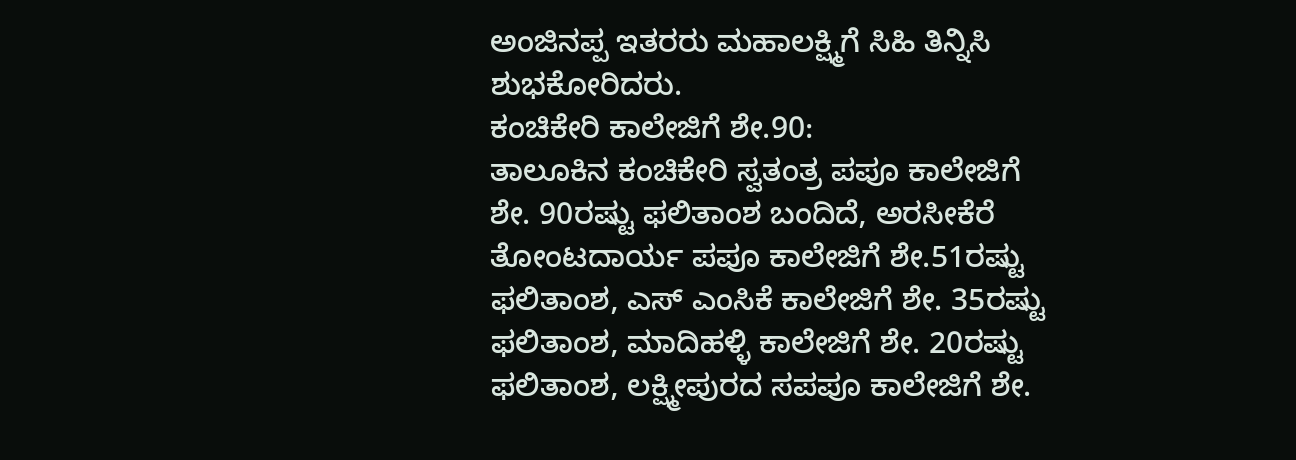ಅಂಜಿನಪ್ಪ ಇತರರು ಮಹಾಲಕ್ಷ್ಮಿಗೆ ಸಿಹಿ ತಿನ್ನಿಸಿ ಶುಭಕೋರಿದರು.
ಕಂಚಿಕೇರಿ ಕಾಲೇಜಿಗೆ ಶೇ.90:
ತಾಲೂಕಿನ ಕಂಚಿಕೇರಿ ಸ್ವತಂತ್ರ ಪಪೂ ಕಾಲೇಜಿಗೆ ಶೇ. 90ರಷ್ಟು ಫಲಿತಾಂಶ ಬಂದಿದೆ, ಅರಸೀಕೆರೆ ತೋಂಟದಾರ್ಯ ಪಪೂ ಕಾಲೇಜಿಗೆ ಶೇ.51ರಷ್ಟು ಫಲಿತಾಂಶ, ಎಸ್ ಎಂಸಿಕೆ ಕಾಲೇಜಿಗೆ ಶೇ. 35ರಷ್ಟು ಫಲಿತಾಂಶ, ಮಾದಿಹಳ್ಳಿ ಕಾಲೇಜಿಗೆ ಶೇ. 20ರಷ್ಟು ಫಲಿತಾಂಶ, ಲಕ್ಷ್ಮೀಪುರದ ಸಪಪೂ ಕಾಲೇಜಿಗೆ ಶೇ.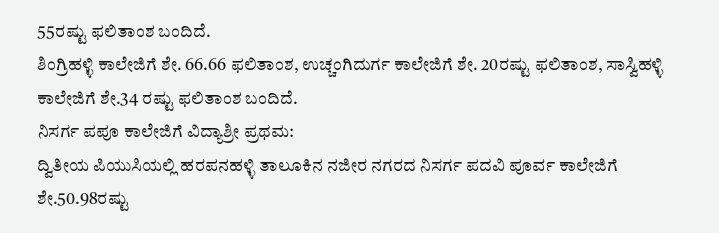55ರಷ್ಟು ಫಲಿತಾಂಶ ಬಂದಿದೆ.
ಶಿಂಗ್ರಿಹಳ್ಳಿ ಕಾಲೇಜಿಗೆ ಶೇ. 66.66 ಫಲಿತಾಂಶ, ಉಚ್ಚಂಗಿದುರ್ಗ ಕಾಲೇಜಿಗೆ ಶೇ. 20ರಷ್ಟು ಫಲಿತಾಂಶ, ಸಾಸ್ವಿಹಳ್ಳಿ ಕಾಲೇಜಿಗೆ ಶೇ.34 ರಷ್ಟು ಫಲಿತಾಂಶ ಬಂದಿದೆ.
ನಿಸರ್ಗ ಪಪೂ ಕಾಲೇಜಿಗೆ ವಿದ್ಯಾಶ್ರೀ ಪ್ರಥಮ:
ದ್ವಿತೀಯ ಪಿಯುಸಿಯಲ್ಲಿ ಹರಪನಹಳ್ಳಿ ತಾಲೂಕಿನ ನಜೀರ ನಗರದ ನಿಸರ್ಗ ಪದವಿ ಪೂರ್ವ ಕಾಲೇಜಿಗೆ ಶೇ.50.98ರಷ್ಟು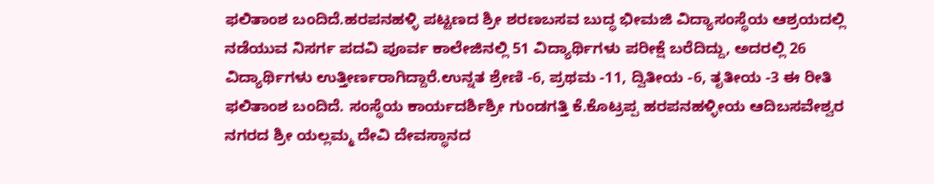ಫಲಿತಾಂಶ ಬಂದಿದೆ.ಹರಪನಹಳ್ಳಿ ಪಟ್ಟಣದ ಶ್ರೀ ಶರಣಬಸವ ಬುದ್ಧ ಭೀಮಜಿ ವಿದ್ಯಾಸಂಸ್ಥೆಯ ಆಶ್ರಯದಲ್ಲಿ ನಡೆಯುವ ನಿಸರ್ಗ ಪದವಿ ಪೂರ್ವ ಕಾಲೇಜಿನಲ್ಲಿ 51 ವಿದ್ಯಾರ್ಥಿಗಳು ಪರೀಕ್ಷೆ ಬರೆದಿದ್ದು, ಅದರಲ್ಲಿ 26 ವಿದ್ಯಾರ್ಥಿಗಳು ಉತ್ತೀರ್ಣರಾಗಿದ್ದಾರೆ.ಉನ್ನತ ಶ್ರೇಣಿ -6, ಪ್ರಥಮ -11, ದ್ವಿತೀಯ -6, ತೃತೀಯ -3 ಈ ರೀತಿ ಫಲಿತಾಂಶ ಬಂದಿದೆ. ಸಂಸ್ಥೆಯ ಕಾರ್ಯದರ್ಶಿಶ್ರೀ ಗುಂಡಗತ್ತಿ ಕೆ.ಕೊಟ್ರಪ್ಪ ಹರಪನಹಳ್ಳೀಯ ಆದಿಬಸವೇಶ್ವರ ನಗರದ ಶ್ರೀ ಯಲ್ಲಮ್ಮ ದೇವಿ ದೇವಸ್ಥಾನದ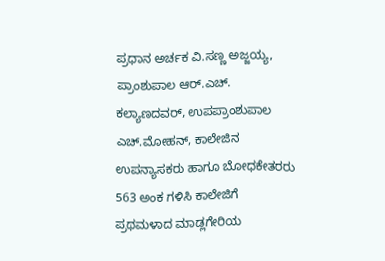ಪ್ರಧಾನ ಅರ್ಚಕ ವಿ.ಸಣ್ಣ ಅಜ್ಜಯ್ಯ, ಪ್ರಾಂಶುಪಾಲ ಆರ್.ಎಚ್. ಕಲ್ಯಾಣದವರ್, ಉಪಪ್ರಾಂಶುಪಾಲ ಎಚ್.ಮೋಹನ್, ಕಾಲೇಜಿನ ಉಪನ್ಯಾಸಕರು ಹಾಗೂ ಬೋಧಕೇತರರು 563 ಅಂಕ ಗಳಿಸಿ ಕಾಲೇಜಿಗೆ ಪ್ರಥಮಳಾದ ಮಾಡ್ಲಗೇರಿಯ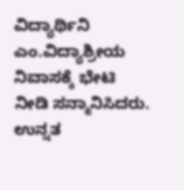ವಿದ್ಯಾರ್ಥಿನಿ ಎಂ.ವಿದ್ಯಾಶ್ರೀಯ ನಿವಾಸಕ್ಕೆ ಭೇಟಿ ನೀಡಿ ಸನ್ಮಾನಿಸಿದರು.
ಉನ್ನತ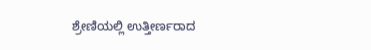ಶ್ರೇಣಿಯಲ್ಲಿ ಉತ್ತೀರ್ಣರಾದ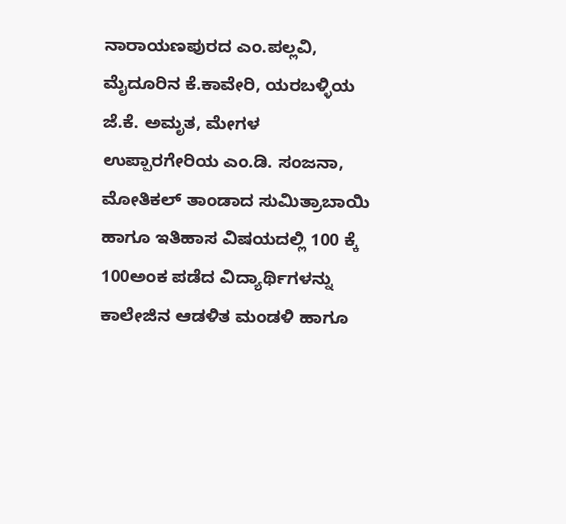ನಾರಾಯಣಪುರದ ಎಂ.ಪಲ್ಲವಿ, ಮೈದೂರಿನ ಕೆ.ಕಾವೇರಿ, ಯರಬಳ್ಳಿಯ ಜೆ.ಕೆ. ಅಮೃತ, ಮೇಗಳ ಉಪ್ಪಾರಗೇರಿಯ ಎಂ.ಡಿ. ಸಂಜನಾ, ಮೋತಿಕಲ್ ತಾಂಡಾದ ಸುಮಿತ್ರಾಬಾಯಿ ಹಾಗೂ ಇತಿಹಾಸ ವಿಷಯದಲ್ಲಿ 100 ಕ್ಕೆ 100ಅಂಕ ಪಡೆದ ವಿದ್ಯಾರ್ಥಿಗಳನ್ನು ಕಾಲೇಜಿನ ಆಡಳಿತ ಮಂಡಳಿ ಹಾಗೂ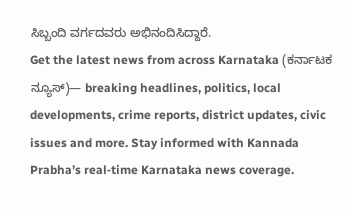ಸಿಬ್ಬಂದಿ ವರ್ಗದವರು ಅಭಿನಂದಿಸಿದ್ದಾರೆ.
Get the latest news from across Karnataka (ಕರ್ನಾಟಕ ನ್ಯೂಸ್)— breaking headlines, politics, local developments, crime reports, district updates, civic issues and more. Stay informed with Kannada Prabha’s real‑time Karnataka news coverage.